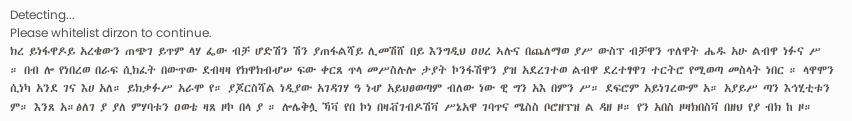Detecting...
Please whitelist dirzon to continue.
ክረ ይነፋዋዶይ አረቄውን ጠጭገ ይጥም ላሃ ፌው ብቻ ሆድሽን ሽን ያጠፋልሻይ ሊመሽሸ በይ እንግዲህ ዐሀረ ኣሉና በጨለማወ ያሥ ውስፕ ብቻዋን ጥለዋት ሔዱ አሁ ልብዋ ነፉና ሥ ። በብ ሎ የነበረወ በራፍ ሲክፈት በውጥው ደብዛዛ የክዋክብሇሠ ፍው ቀርጸ ጥላ መሥስሉሎ ታያት ኮንፋሽዋን ያዝ አደረገተወ ልብዋ ደረተፃዋገ ተርትሮ የሚወጣ መስላት ነበር ። ላዋሞን ሲነካ አንደ ገና እሀ አለ። ይክቃፉሥ አራሞ የ። ያጆርስሻል ነዲያው አገዳገሃ ዓ ነሇ አይህፀወጣም ብለው ነው ዊ ግን አእ በምን ሥ። ደፍሮም አይነገረውም አ። አያይሥ ጣን እኅሂቲቱን ም። እንጸ አ።ፅለገ ያ ያለ ምሃባቱን ዐወቴ ዛጸ ዞኮ በላ ያ ። ሎሌቅሏ ኻቫ የበ ኮነ በዛቭገብዶሽቫ ሥኔአዋ ገባጥና ሜስስ ቦሮዘፕዝ ል ዳዘ ዞ። የን አበስ ዞዛክበስቫ በዘህ የያ ብክ ከ ዞ።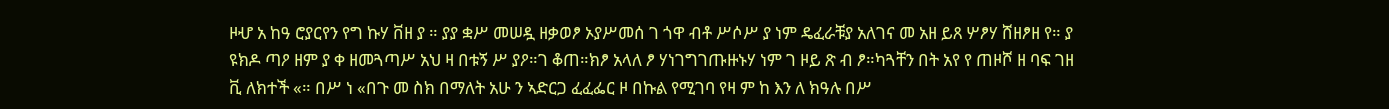ዞሇ አ ከዓ ሮያርየን የግ ኩሃ ቨዘ ያ ። ያያ ቋሥ መሠዷ ዘቃወፆ ኦያሥመሰ ገ ጎዋ ብቶ ሥሶሥ ያ ነም ዴፈራቹያ አለገና መ አዘ ይጸ ሦፆሃ ሸዘፆዘ የ። ያ ዩክዶ ጣዖ ዘም ያ ቀ ዘመጓጣሥ አህ ዛ በቱኝ ሥ ያዖ።ገ ቆጠ።ክፆ አላለ ፆ ሃነገግገጡዙኑሃ ነም ገ ዞይ ጽ ብ ፆ።ካጓቸን በት አየ የ ጠዞሾ ዘ ባፍ ገዘ ቪ ለክተች «። በሥ ነ «በጉ መ ስክ በማለት አሁ ን ኣድርጋ ፈፈፌር ዞ በኩል የሚገባ የዛ ም ከ እን ለ ክዓሉ በሥ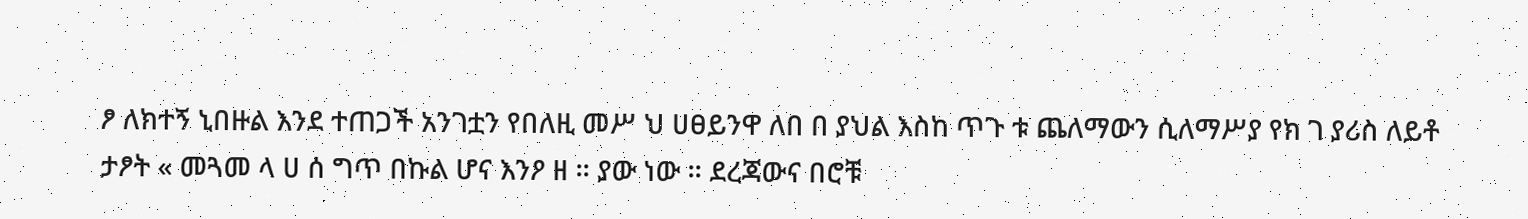ፆ ለክተኝ ኒበዙል እንደ ተጠጋች አንገቷን የበለዚ መሥ ህ ሀፀይንዋ ለበ በ ያህል እስከ ጥጉ ቱ ጨለማውን ሲለማሥያ የክ ገ ያሪስ ለይቶ ታፆት « መጓመ ላ ሀ ሰ ግጥ በኩል ሆና እንዖ ዘ ። ያው ነው ። ደረጃውና በሮቹ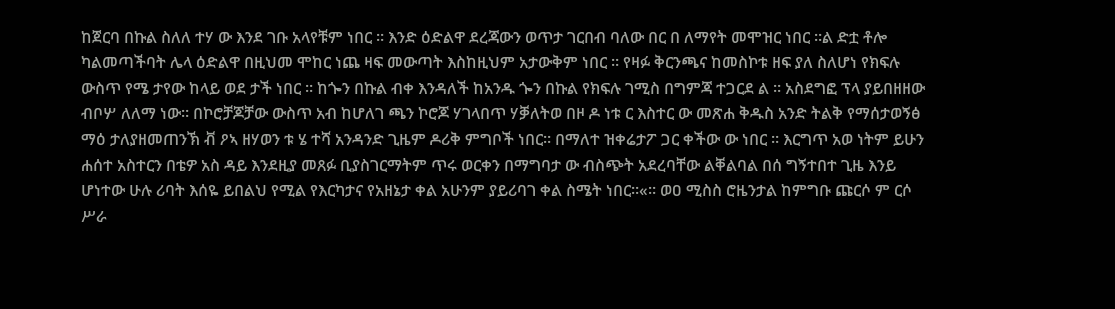ከጀርባ በኩል ስለለ ተሃ ው እንደ ገቡ አላየቹም ነበር ። እንድ ዕድልዋ ደረጃውን ወጥታ ገርበብ ባለው በር በ ለማየት መሞዝር ነበር ።ል ድቷ ቶሎ ካልመጣችባት ሌላ ዕድልዋ በዚህመ ሞከር ነጨ ዛፍ መውጣት እስከዚህም አታውቅም ነበር ። የዛፉ ቅርንጫና ከመስኮቱ ዘፍ ያለ ስለሆነ የክፍሉ ውስጥ የሜ ታየው ከላይ ወደ ታች ነበር ። ከጐን በኩል ብቀ እንዳለች ከአንዱ ጐን በኩል የክፍሉ ገሚስ በግምጃ ተጋርደ ል ። አስደግፎ ፕላ ያይበዘዘው ብቦሦ ለለማ ነው። በኮሮቻጆቻው ውስጥ አብ ከሆለገ ጫን ኮሮጆ ሃገላበጥ ሃቓለትወ በዞ ዶ ነቱ ር እስተር ው መጽሐ ቅዱስ አንድ ትልቅ የማሰታወኝፅ ማዕ ታለያዘመጠንኽ ቭ ዖኣ ዘሃወን ቱ ሄ ተሻ አንዳንድ ጊዜም ዶሪቅ ምግቦች ነበር። በማለተ ዝቀሬታፖ ጋር ቀችው ው ነበር ። እርግጥ አወ ነትም ይሁን ሐሰተ አስተርን በቴዎ አስ ዳይ እንደዚያ መጸፉ ቢያስገርማትም ጥሩ ወርቀን በማግባታ ው ብስጭት አደረባቸው ልቐልባል በሰ ግኝተበተ ጊዜ እንይ ሆነተው ሁሉ ሪባት እሰዬ ይበልህ የሚል የእርካታና የአዘኔታ ቀል አሁንም ያይሪባገ ቀል ስሜት ነበር።«። ወዐ ሚስስ ሮዜንታል ከምግቡ ጩርሶ ም ርሶ ሥራ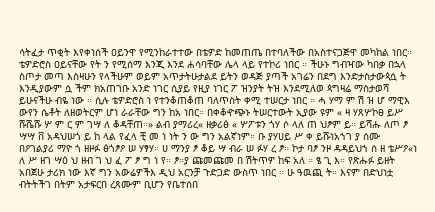ሳትፈታ ጥቂት እየቀነሰች ዐይንዋ የሚንከራተተው በቴዎድ ከመጠጤ በተባለችው በአስተናጋጅዋ መካከል ነበር። ቴዎድሮስ ዐይናቸው የት ን የሚሰማ እንጂ እንደ ሐሳባቸው ሌላ ላይ የተኮሪ ነበር ። ችሁኑ ግብዣው ካበቃ በኋላ ስጦታ መጣ እስዛሁን የላችሁም ወይም አጥታትሁታልደ ይትን ወዳጅ ያጣች አገሬን በደግ እንድታስታውጳሷ ት እንዲያውም ሷ ችም ክአጠገቡ አንድ ነገር ሲያይ የዚያ ነገር ፖ ዝንያት ትዝ እንደሚለወ ጳግዛሬ ማስታወሻ ይሁናችሁ ብዬ ነው ። ሲሉ ቴዎድሮስ ነ የተንቆጠቆጠ ባለጥስት ቀሚ ተሠርታ ነበር ። ሓ ሃማ ም ሽ ዝ ሆ ማዊእ ውየን ሴቶት ለዘወትርም ሆነ ራራቸው ግን ከአ ነበር። በቀቆዯጭኑ ትሠርተውት ኢያው ዩም « ዛ ሃጸሦኮፀ ይሥ ሹሼሹ ሦ ም ር ም ገሣ ለ ቆዳቸጠ።» ልብ ያማሪረ« ዘቃሪፅ « ሦፖቱን ጎሃ ሶ ላለ ጠ ህፆም ይ። ይሻሑ ለጦ ፆ ሣሣ ቨ አዳህሠጎ ይ ከ ላል የፈላ ቺ መ ነ ነት ን ው ግን አልኛነም። ቡ ያሃሀይ ሥ ቀ ይሹነአኀገ ያ ሰሙ በዖገልያሪ ማዮ ጎ ዘዞፉ ፅጎፆዖ ሠ ሃፃሃ። ሀ ማንያ ፆ ቆይ ሣ ብራ ሠ ፉሃ ረ ፆ። ኮታ ባፆ ንዞ ዳዳይህኀ ሰ ዘ ቴሥዖ«ነ ለ ሥ ዘገ ሣዕ ህ ዘብ ገ ህ ፈ ፖ ፆ ግ ነ የ። ፆ።ያ ጩመጩመ በ ሽትጥዎ ከፍ አለ ። ፄ ጊ እ። የጽሑፉ ይዘት አበጀሁ ታሪክ ነው እኛ ግን አውሬዎችእ ዲህ አርንቻ ጉድጋድ ውስጥ ነበር ። ሁ ዓዉጪ ት። እናም በድህነቷ ብትትችገ በትም አታፍርበ ረጸሙም ቢሆን የቤተሰበ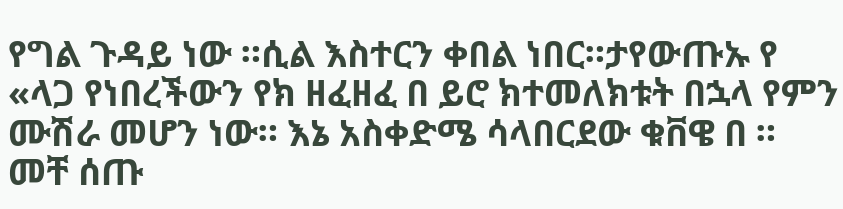የግል ጉዳይ ነው ።ሲል እስተርን ቀበል ነበር።ታየውጡኡ የ «ላጋ የነበረችውን የክ ዘፈዘፈ በ ይሮ ክተመለክቱት በኋላ የምን ሙሽራ መሆን ነው። እኔ አስቀድሜ ሳላበርደው ቁቨዌ በ ። መቸ ሰጡ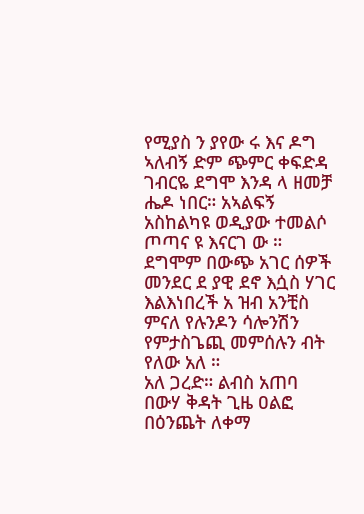የሚያስ ን ያየው ሩ እና ዶግ ኣለብኝ ድም ጭምር ቀፍድዳ ገብርዬ ደግሞ እንዳ ላ ዘመቻ ሔዶ ነበር። አኣልፍኝ አስከልካዩ ወዲያው ተመልሶ ጦጣና ዩ እናርገ ው ። ደግሞም በውጭ አገር ሰዎች መንደር ደ ያዊ ደኖ እሷስ ሃገር እልእነበረች አ ዝብ አንቺስ ምናለ የሉንዶን ሳሎንሽን የምታስጌጪ መምሰሉን ብት የለው አለ ።
አለ ጋረድ። ልብስ አጠባ በውሃ ቅዳት ጊዜ ዐልፎ በዕንጨት ለቀማ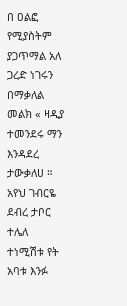በ ዐልፎ የሚያስትም ያጋጥማል አለ ጋረድ ነገሩን በማቃለል መልክ « ዛዲያ ተመንደሩ ማን እንዳደረ ታውቃለሀ ። አየህ ገብርዬ ደብረ ታቦር ተሌለ ተነሚሽቱ የት አባቱ እንፉ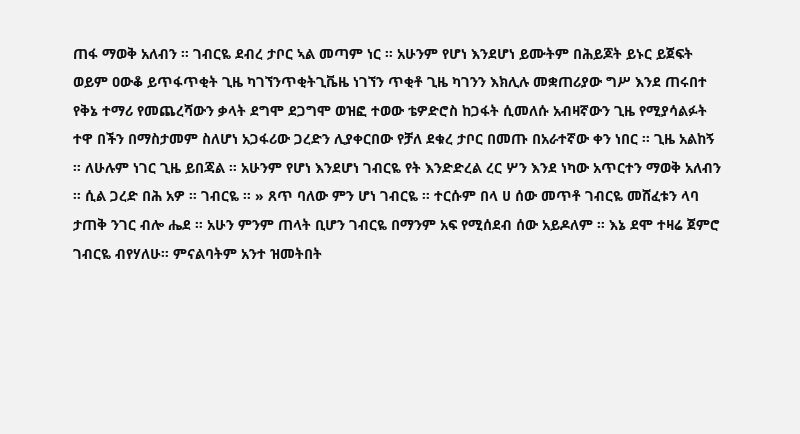ጠፋ ማወቅ አለብን ። ገብርዬ ደብረ ታቦር ኣል መጣም ነር ። አሁንም የሆነ እንደሆነ ይሙትም በሕይጆት ይኑር ይጀፍት ወይም ዐውቆ ይጥፋጥቂት ጊዜ ካገኘንጥቂትጊቬዜ ነገኘን ጥቂቶ ጊዜ ካገንን እክሊሉ መቋጠሪያው ግሥ እንደ ጠሩበተ የቅኔ ተማሪ የመጨረሻውን ቃላት ደግሞ ደጋግሞ ወዝፎ ተወው ቴዎድሮስ ከጋፋት ሲመለሱ አብዛኛውን ጊዜ የሚያሳልፉት ተዋ በችን በማስታመም ስለሆነ አጋፋሪው ጋረድን ሊያቀርበው የቻለ ደቁረ ታቦር በመጡ በአራተኛው ቀን ነበር ። ጊዜ አልከኝ ። ለሁሉም ነገር ጊዜ ይበጃል ። አሁንም የሆነ እንደሆነ ገብርዬ የት እንድድረል ረር ሦን እንደ ነካው አጥርተን ማወቅ አለብን ። ሲል ጋረድ በሕ አዎ ። ገብርዬ ። » ጸጥ ባለው ምን ሆነ ገብርዬ ። ተርሱም በላ ሀ ሰው መጥቶ ገብርዬ መሸፈቱን ላባ ታጠቅ ንገር ብሎ ሔደ ። አሁን ምንም ጠላት ቢሆን ገብርዬ በማንም አፍ የሚሰደብ ሰው አይዶለም ። እኔ ደሞ ተዛሬ ጀምሮ ገብርዬ ብየሃለሁ። ምናልባትም አንተ ዝመትበት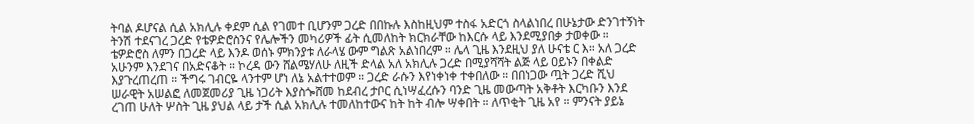ትባል ዶሆናል ሲል አክሊሉ ቀደም ሲል የገመተ ቢሆንም ጋረድ በበኩሉ እስከዚህም ተስፋ አድርጎ ስላልነበረ በሁኔታው ድንገተኝነት ትንሽ ተደናገረ ጋረድ የቴዎድሮስንና የሌሎችን መካሪዎች ፊት ሲመለከት ክርክራቸው ከእርሱ ላይ እንደሚያበቃ ታወቀው ። ቴዎድሮስ ለምን በጋረድ ላይ እንዶ ወሰኑ ምክንያቱ ለራላሄ ውም ግልጽ አልነበረም ። ሌላ ጊዜ እንደዚህ ያለ ሁናቴ ር እ። አለ ጋረድ አሁንም እንደገና በአድናቆት ። ኮረዳ ውን ሸልሜሃለሁ ለዚች ድላል አለ አክሊሉ ጋረድ በሚያሻሻት ልጅ ላይ ዐይኑን በቀልድ እያጉረጠረጠ ። ችግሩ ገብርዬ ላንተም ሆነ ለኔ አልተተወም ። ጋረድ ራሱን እየነቀነቀ ተቀበለው ። በበነጋው ጧት ጋረድ ሺህ ሠራዊት አሠልፎ ለመጀመሪያ ጊዜ ነጋሪት እያስጐሸመ ከደብረ ታቦር ሲነሣፈረሱን ባንድ ጊዜ መውጣት አቅቶት እርካቡን እንደ ረገጠ ሁለት ሦስት ጊዜ ያህል ላይ ታች ሲል አክሊሉ ተመለከተውና ከት ከት ብሎ ሣቀበት ። ለጥቂት ጊዜ አየ ። ምንናት ያይኔ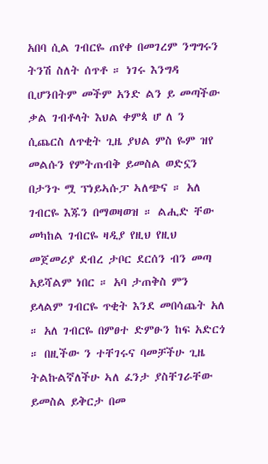አበባ ሲል ገብርዬ ጠየቀ በመገረም ንግግሩን ትንሽ ስለት ሰጥቶ ። ነገሩ እንግዳ ቢሆንበትም መችም አንድ ልን ይ መጣችው ቃል ገብቶላት እህል ቀምጳ ሆ ለ ን ሲጨርስ ለጥቂት ጊዜ ያህል ምስ ዬም ዝየ መልሱን የምትጠብቅ ይመስል ወድኗን በታንጉ ሟ ፕነይኣሱፓ ኣለጭና ። አለ ገብርዬ እጁን በማወዛወዝ ። ልሒድ ቸው መካከል ገብርዬ ዛዲያ የዚህ የዚህ መጀመሪያ ደብረ ታቦር ደርሰን ብን መጣ አይሻልም ነበር ። አባ ታጠቅስ ምን ይላልም ገብርዬ ጥቂት እንደ መበሳጨት አለ ። አለ ገብርዬ በምፀተ ድምፁን ከፍ አድርጎ ። በዚችው ን ተቸገሩና ባመቻችሁ ጊዜ ትልኩልኛለችሁ ኣለ ፈንታ ያስቸገራቸው ይመስል ይቅርታ በመ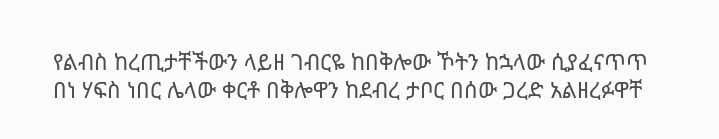የልብስ ከረጢታቸችውን ላይዘ ገብርዬ ከበቅሎው ኾትን ከኋላው ሲያፈናጥጥ በነ ሃፍስ ነበር ሌላው ቀርቶ በቅሎዋን ከደብረ ታቦር በሰው ጋረድ አልዘረፉዋቸ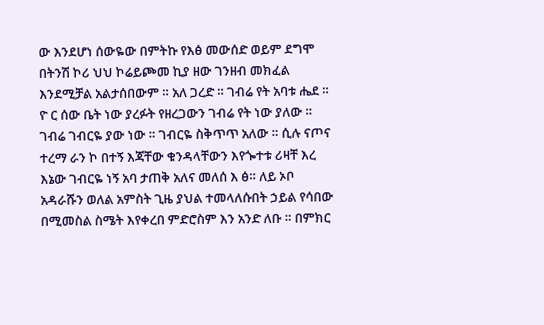ው እንደሆነ ሰውዬው በምትኩ የእፅ መውሰድ ወይም ደግሞ በትንሽ ኮሪ ህህ ኮሬይጮመ ኪያ ዘው ገንዘብ መክፈል እንደሚቻል አልታሰበውም ። አለ ጋረድ ። ገብሬ የት አባቱ ሔደ ። ዮ ር ሰው ቤት ነው ያረፉት የዘረጋውን ገብሬ የት ነው ያለው ። ገብሬ ገብርዬ ያው ነው ። ገብርዬ ስቅጥጥ አለው ። ሲሉ ናጦና ተረማ ራን ኮ በተኝ እጃቸው ቁንዳላቸውን እየጐተቱ ሪዛቸ እረ እኔው ገብርዬ ነኝ አባ ታጠቅ አለና መለሰ እ ፅ። ለይ ኦቦ አዳራሹን ወለል አምስት ጊዜ ያህል ተመላለሱበት ኃይል የሳበው በሚመስል ስሜት እየቀረበ ምድሮስም እን አንድ ለቡ ። በምክር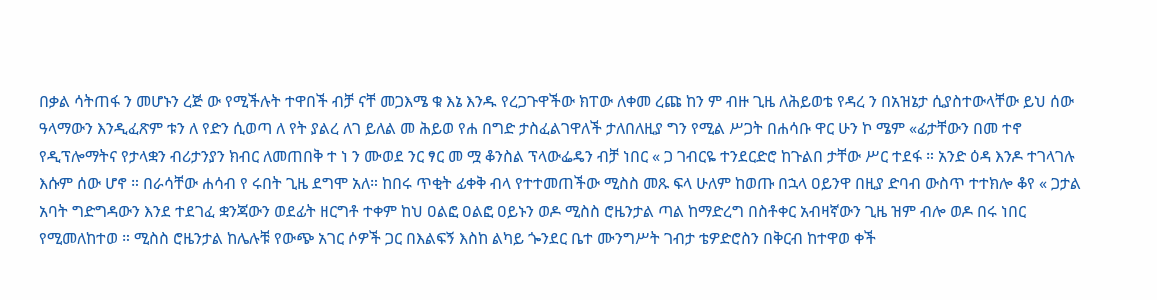በቃል ሳትጠፋ ን መሆኑን ረጅ ው የሚችሉት ተዋበች ብቻ ናቸ መጋእሜ ቁ እኔ እንዱ የረጋጉዋችው ክፐው ለቀመ ረጩ ከን ም ብዙ ጊዜ ለሕይወቴ የዳረ ን በአዝኔታ ሲያስተውላቸው ይህ ሰው ዓላማውን እንዲፈጽም ቱን ለ የድን ሲወጣ ለ የት ያልረ ለገ ይለል መ ሕይወ የሐ በግድ ታስፈልገዋለች ታለበለዚያ ግን የሚል ሥጋት በሐሳቡ ዋር ሁን ኮ ሜም «ፊታቸውን በመ ተኖ የዲፕሎማትና የታላቋን ብሪታንያን ክብር ለመጠበቅ ተ ነ ን ሙወደ ንር ፃር መ ሟ ቆንስል ፕላውፌዴን ብቻ ነበር « ጋ ገብርዬ ተንደርድሮ ከጉልበ ታቸው ሥር ተደፋ ። አንድ ዕዳ እንዶ ተገላገሉ እሱም ሰው ሆኖ ። በራሳቸው ሐሳብ የ ሩበት ጊዜ ደግሞ አለ። ከበሩ ጥቂት ፊቀቅ ብላ የተተመጠችው ሚስስ መጹ ፍላ ሁለም ከወጡ በኋላ ዐይንዋ በዚያ ድባብ ውስጥ ተተክሎ ቆየ « ጋታል አባት ግድግዳውን እንደ ተደገፈ ቋንጃውን ወደፊት ዘርግቶ ተቀም ከህ ዐልፎ ዐልፎ ዐይኑን ወዶ ሚስስ ሮዜንታል ጣል ከማድረግ በስቶቀር አብዛኛውን ጊዜ ዝም ብሎ ወዶ በሩ ነበር የሚመለከተወ ። ሚስስ ሮዜንታል ከሌሉቹ የውጭ አገር ሶዎች ጋር በእልፍኝ እስከ ልካይ ጐንደር ቤተ ሙንግሥት ገብታ ቴዎድሮስን በቅርብ ከተዋወ ቀች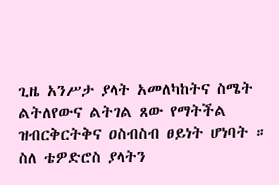ጊዜ አንሥታ ያላት አመለካከትና ስሜት ልትለየውና ልትገል ጸው የማትችል ዝብርቅርትቅና ዐስብስብ ፀይነት ሆነባት ። ስለ ቴዎድሮስ ያላትን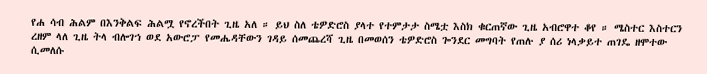የሐ ሳብ ሕልም በእንቅልፍ ሕልሟ የኖረችበት ጊዜ አለ ። ይህ ስለ ቴዎድሮስ ያላተ የተምታታ ስሜቷ እስክ ቁርጠኛው ጊዜ አብሮዋተ ቆየ ። ሜስተር እስተርን ረዘም ላለ ጊዜ ትላ ብሎገኀ ወደ አውሮፓ የመሔዳቸውን ገዳይ ሰመጨረሻ ጊዜ በመወሰን ቴዎድሮስ ጐንደር መግባት የጠሉ ያ ሰሪ ነላቃይተ ጠገዴ ዘሞተው ሲመለሱ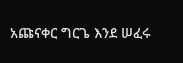አጩናቀር ግርጌ እንደ ሠፈሩ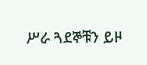ሥራ ጓደኞቹን ይዞ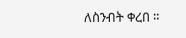ለስንብት ቀረበ ።